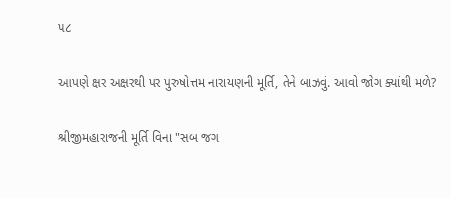૫૮

આપણે ક્ષર અક્ષરથી પર પુરુષોત્તમ નારાયણની મૂર્તિ, તેને બાઝવું. આવો જોગ ક્યાંથી મળે?

શ્રીજીમહારાજની મૂર્તિ વિના "સબ જગ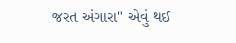જરત અંગારા" એવું થઈ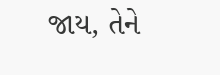જાય, તેને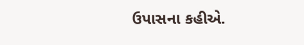ઉપાસના કહીએ.